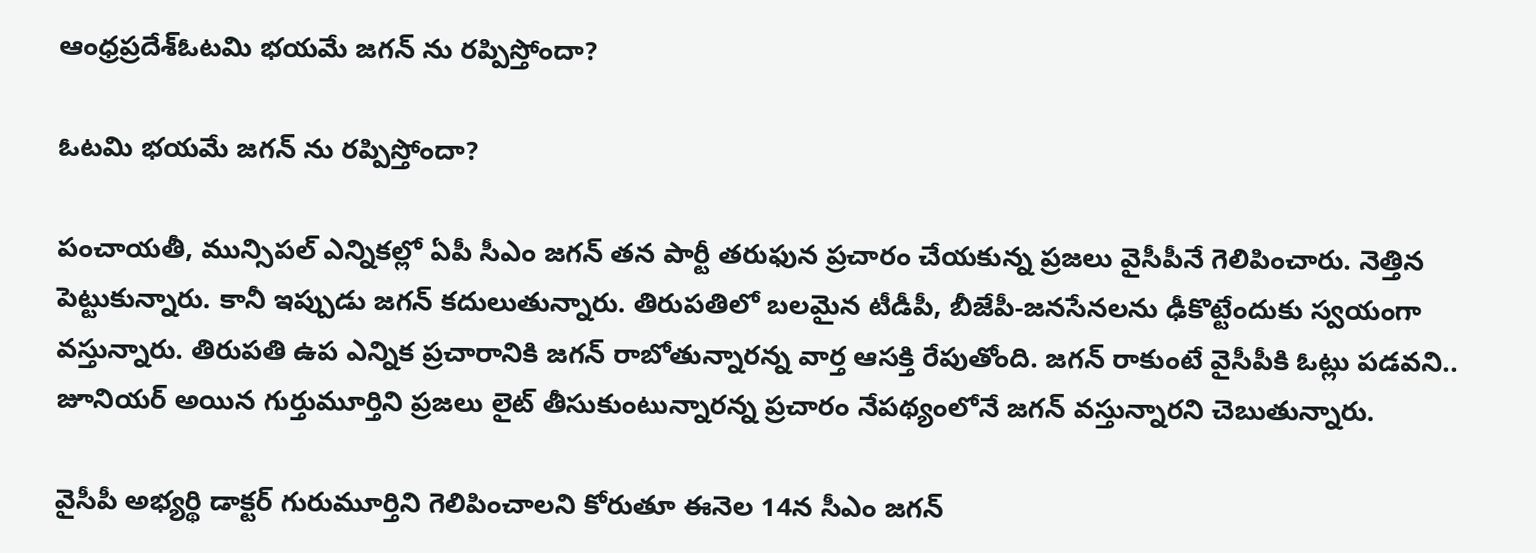ఆంధ్రప్రదేశ్‌ఓటమి భయమే జగన్ ను రప్పిస్తోందా?

ఓటమి భయమే జగన్ ను రప్పిస్తోందా?

పంచాయతీ, మున్సిపల్ ఎన్నికల్లో ఏపీ సీఎం జగన్ తన పార్టీ తరుఫున ప్రచారం చేయకున్న ప్రజలు వైసీపీనే గెలిపించారు. నెత్తిన పెట్టుకున్నారు. కానీ ఇప్పుడు జగన్ కదులుతున్నారు. తిరుపతిలో బలమైన టీడీపీ, బీజేపీ-జనసేనలను ఢీకొట్టేందుకు స్వయంగా వస్తున్నారు. తిరుపతి ఉప ఎన్నిక ప్రచారానికి జగన్ రాబోతున్నారన్న వార్త ఆసక్తి రేపుతోంది. జగన్ రాకుంటే వైసీపీకి ఓట్లు పడవని.. జూనియర్ అయిన గుర్తుమూర్తిని ప్రజలు లైట్ తీసుకుంటున్నారన్న ప్రచారం నేపథ్యంలోనే జగన్ వస్తున్నారని చెబుతున్నారు.

వైసీపీ అభ్యర్థి డాక్టర్ గురుమూర్తిని గెలిపించాలని కోరుతూ ఈనెల 14న సీఎం జగన్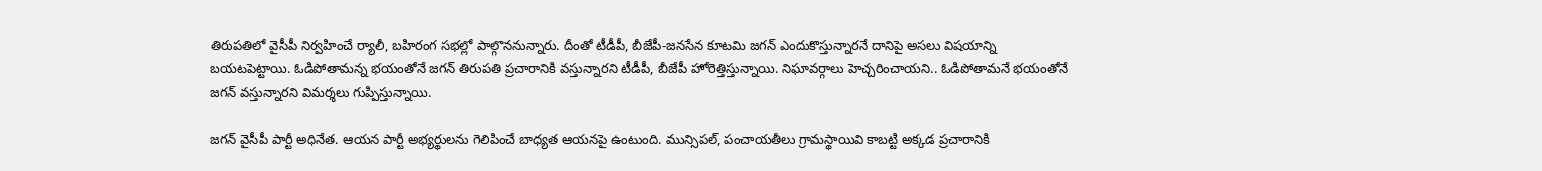తిరుపతిలో వైసీపీ నిర్వహించే ర్యాలీ, బహిరంగ సభల్లో పాల్గొననున్నారు. దీంతో టీడీపీ, బీజేపీ-జనసేన కూటమి జగన్ ఎందుకొస్తున్నారనే దానిపై అసలు విషయాన్ని బయటపెట్టాయి. ఓడిపోతామన్న భయంతోనే జగన్ తిరుపతి ప్రచారానికి వస్తున్నారని టీడీపీ, బీజేపీ హోరెత్తిస్తున్నాయి. నిఘావర్గాలు హెచ్చరించాయని.. ఓడిపోతామనే భయంతోనే జగన్ వస్తున్నారని విమర్శలు గుప్పిస్తున్నాయి.

జగన్ వైసీపీ పార్టీ అధినేత. ఆయన పార్టీ అభ్యర్థులను గెలిపించే బాధ్యత ఆయనపై ఉంటుంది. మున్సిపల్, పంచాయతీలు గ్రామస్థాయివి కాబట్టి అక్కడ ప్రచారానికి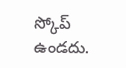స్కోప్ ఉండదు.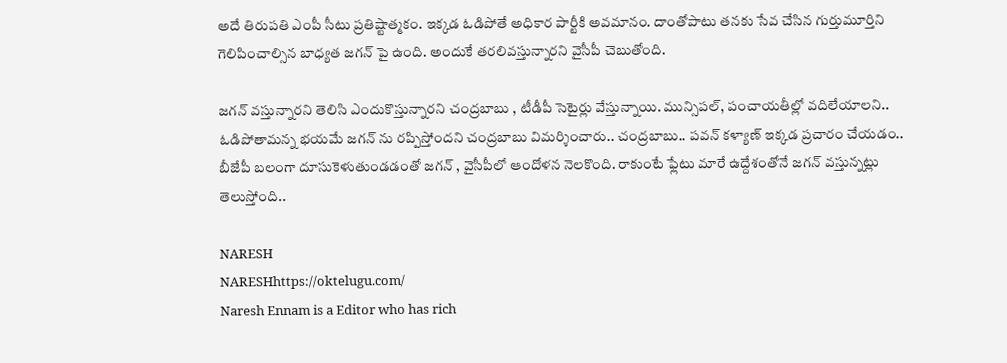అదే తిరుపతి ఎంపీ సీటు ప్రతిష్టాత్మకం. ఇక్కడ ఓడిపోతే అధికార పార్టీకి అవమానం. దాంతోపాటు తనకు సేవ చేసిన గుర్తుమూర్తిని గెలిపించాల్సిన బాధ్యత జగన్ పై ఉంది. అందుకే తరలివస్తున్నారని వైసీపీ చెబుతోంది.

జగన్ వస్తున్నారని తెలిసి ఎందుకొస్తున్నారని చంద్రబాబు , టీడీపీ సెటైర్లు వేస్తున్నాయి. మున్సిపల్, పంచాయతీల్లో వదిలేయాలని.. ఓడిపోతామన్న భయమే జగన్ ను రప్పిస్తోందని చంద్రబాబు విమర్శించారు.. చంద్రబాబు.. పవన్ కళ్యాణ్ ఇక్కడ ప్రచారం చేయడం.. బీజేపీ బలంగా దూసుకెళుతుండడంతో జగన్ , వైసీపీలో ఆందోళన నెలకొంది. రాకుంటే ఫ్లేటు మారే ఉద్దేశంతోనే జగన్ వస్తున్నట్లు తెలుస్తోంది..

NARESH
NARESHhttps://oktelugu.com/
Naresh Ennam is a Editor who has rich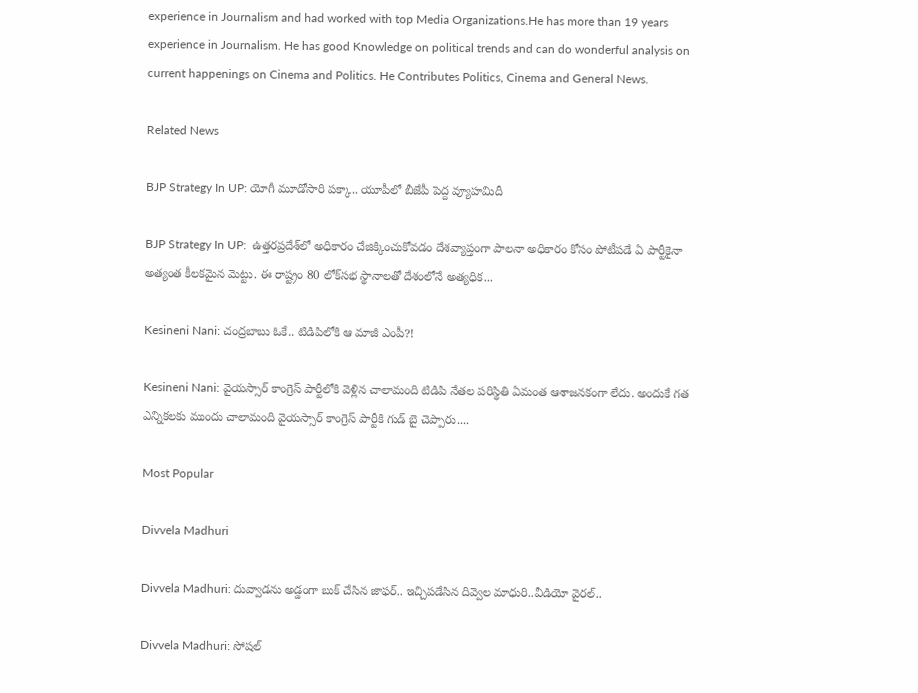experience in Journalism and had worked with top Media Organizations.He has more than 19 years experience in Journalism. He has good Knowledge on political trends and can do wonderful analysis on current happenings on Cinema and Politics. He Contributes Politics, Cinema and General News.

Related News

BJP Strategy In UP: యోగీ మూడోసారి పక్కా.. యూపీలో బీజేపీ పెద్ద వ్యూహమిదీ

BJP Strategy In UP:  ఉత్తరప్రదేశ్‌లో అధికారం చేజిక్కించుకోవడం దేశవ్యాప్తంగా పాలనా అధికారం కోసం పోటీపడే ఏ పార్టీకైనా అత్యంత కీలకమైన మెట్టు. ఈ రాష్ట్రం 80 లోక్‌సభ స్థానాలతో దేశంలోనే అత్యధిక...

Kesineni Nani: చంద్రబాబు ఓకే.. టిడిపిలోకి ఆ మాజీ ఎంపీ?!

Kesineni Nani: వైయస్సార్ కాంగ్రెస్ పార్టీలోకి వెళ్లిన చాలామంది టిడిపి నేతల పరిస్థితి ఏమంత ఆశాజనకంగా లేదు. అందుకే గత ఎన్నికలకు ముందు చాలామంది వైయస్సార్ కాంగ్రెస్ పార్టీకి గుడ్ బై చెప్పారు....

Most Popular

Divvela Madhuri

Divvela Madhuri: దువ్వాడను అడ్డంగా బుక్ చేసిన జాఫర్.. ఇచ్చిపడేసిన దివ్వెల మాధురి..వీడియో వైరల్..

Divvela Madhuri: సోషల్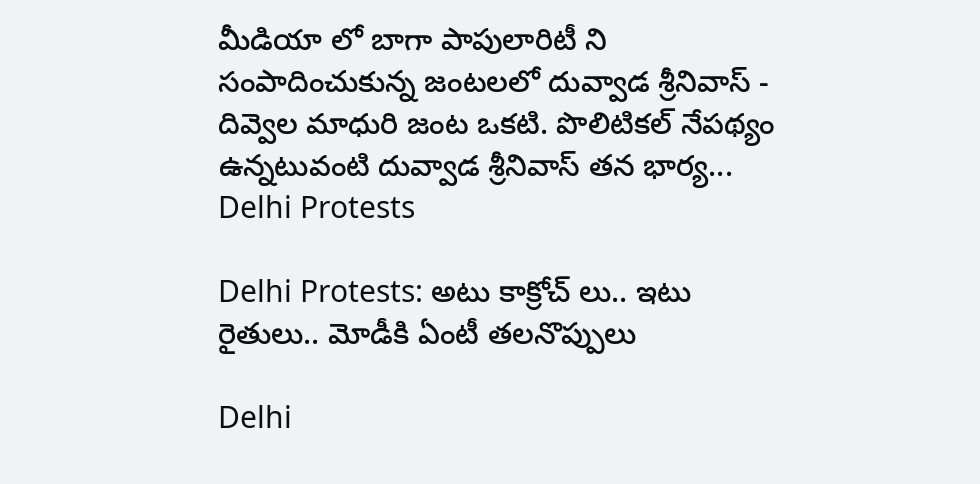మీడియా లో బాగా పాపులారిటీ ని సంపాదించుకున్న జంటలలో దువ్వాడ శ్రీనివాస్ - దివ్వెల మాధురి జంట ఒకటి. పొలిటికల్ నేపథ్యం ఉన్నటువంటి దువ్వాడ శ్రీనివాస్ తన భార్య...
Delhi Protests

Delhi Protests: అటు కాక్రోచ్ లు.. ఇటు రైతులు.. మోడీకి ఏంటీ తలనొప్పులు

Delhi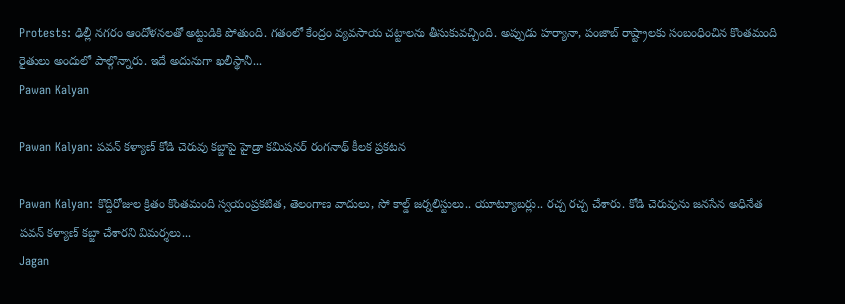Protests: ఢిల్లీ నగరం ఆందోళనలతో అట్టుడికి పోతుంది. గతంలో కేంద్రం వ్యవసాయ చట్టాలను తీసుకువచ్చింది. అప్పుడు హర్యానా, పంజాబ్ రాష్ట్రాలకు సంబంధించిన కొంతమంది రైతులు అందులో పాల్గొన్నారు. ఇదే అదునుగా ఖలీస్థానీ...
Pawan Kalyan

Pawan Kalyan: పవన్ కళ్యాణ్ కోడి చెరువు కబ్జాపై హైడ్రా కమిషనర్ రంగనాథ్ కీలక ప్రకటన

Pawan Kalyan: కొద్దిరోజుల క్రితం కొంతమంది స్వయంప్రకటిత, తెలంగాణ వాదులు, సో కాల్డ్ జర్నలిస్టులు.. యూట్యూబర్లు.. రచ్చ రచ్చ చేశారు. కోడి చెరువును జనసేన అధినేత పవన్ కళ్యాణ్ కబ్జా చేశారని విమర్శలు...
Jagan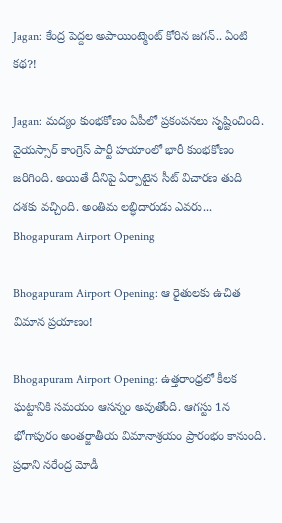Jagan: కేంద్ర పెద్దల అపాయింట్మెంట్ కోరిన జగన్.. ఏంటి కథ?!

Jagan: మద్యం కుంభకోణం ఏపీలో ప్రకంపనలు సృష్టించింది. వైయస్సార్ కాంగ్రెస్ పార్టీ హయాంలో భారీ కుంభకోణం జరిగింది. అయితే దీనిపై ఏర్పాటైన సీట్ విచారణ తుది దశకు వచ్చింది. అంతిమ లబ్ధిదారుడు ఎవరు...
Bhogapuram Airport Opening

Bhogapuram Airport Opening: ఆ రైతులకు ఉచిత విమాన ప్రయాణం!

Bhogapuram Airport Opening: ఉత్తరాంధ్రలో కీలక ఘట్టానికి సమయం ఆసన్నం అవుతోంది. ఆగస్టు 1న భోగాపురం అంతర్జాతీయ విమానాశ్రయం ప్రారంభం కానుంది. ప్రధాని నరేంద్ర మోడీ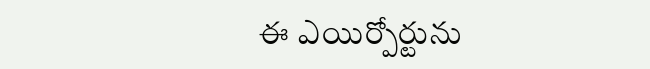ఈ ఎయిర్పోర్టును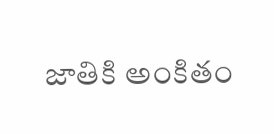జాతికి అంకితం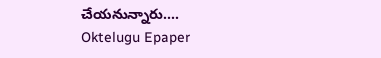చేయనున్నారు....
Oktelugu Epaper